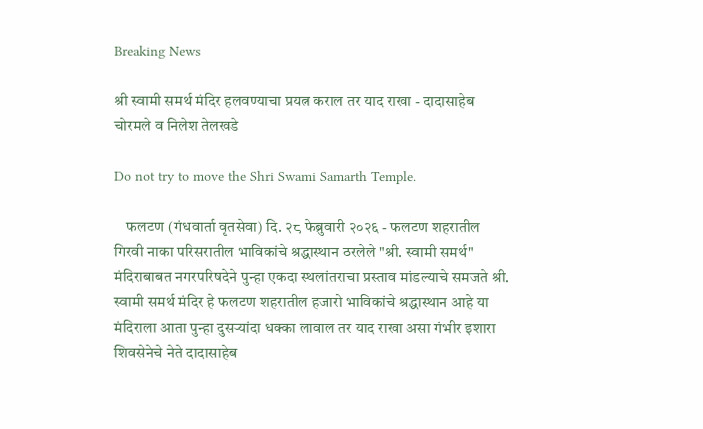Breaking News

श्री स्वामी समर्थ मंदिर हलवण्याचा प्रयत्न कराल तर याद राखा - दादासाहेब चोरमले व निलेश तेलखडे

Do not try to move the Shri Swami Samarth Temple.

    फलटण (गंधवार्ता वृतसेवा) दि. २८ फेब्रुवारी २०२६ - फलटण शहरातील गिरवी नाका परिसरातील भाविकांचे श्रद्धास्थान ठरलेले "श्री. स्वामी समर्थ" मंदिराबाबत नगरपरिषदेने पुन्हा एकदा स्थलांतराचा प्रस्ताव मांडल्याचे समजते श्री. स्वामी समर्थ मंदिर हे फलटण शहरातील हजारो भाविकांचे श्रद्धास्थान आहे या मंदिराला आता पुन्हा दुसऱ्यांदा धक्का लावाल तर याद राखा असा गंभीर इशारा शिवसेनेचे नेते दादासाहेब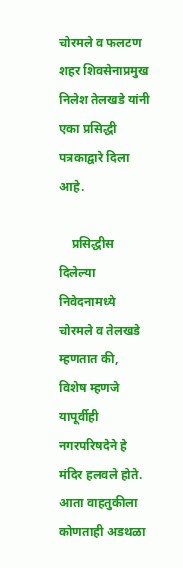चोरमले व फलटण शहर शिवसेनाप्रमुख निलेश तेलखडे यांनी एका प्रसिद्धी पत्रकाद्वारे दिला आहे.

    प्रसिद्धीस दिलेल्या निवेदनामध्ये चोरमले व तेलखडे म्हणतात की,  विशेष म्हणजे यापूर्वीही नगरपरिषदेने हे मंदिर हलवले होते. आता वाहतुकीला कोणताही अडथळा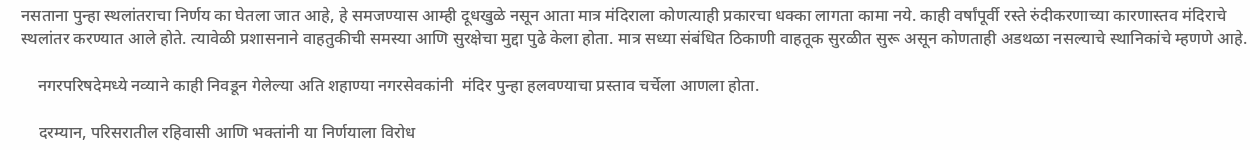नसताना पुन्हा स्थलांतराचा निर्णय का घेतला जात आहे, हे समजण्यास आम्ही दूधखुळे नसून आता मात्र मंदिराला कोणत्याही प्रकारचा धक्का लागता कामा नये. काही वर्षांपूर्वी रस्ते रुंदीकरणाच्या कारणास्तव मंदिराचे स्थलांतर करण्यात आले होते. त्यावेळी प्रशासनाने वाहतुकीची समस्या आणि सुरक्षेचा मुद्दा पुढे केला होता. मात्र सध्या संबंधित ठिकाणी वाहतूक सुरळीत सुरू असून कोणताही अडथळा नसल्याचे स्थानिकांचे म्हणणे आहे.

    नगरपरिषदेमध्ये नव्याने काही निवडून गेलेल्या अति शहाण्या नगरसेवकांनी  मंदिर पुन्हा हलवण्याचा प्रस्ताव चर्चेला आणला होता.

    दरम्यान, परिसरातील रहिवासी आणि भक्तांनी या निर्णयाला विरोध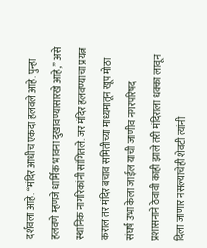दर्शवला आहे. “मंदिर आधीच एकदा हलवले आहे. पुन्हा हलवणे म्हणजे धार्मिक भावना दुखावण्यासारखे आहे,” असे स्थानिक नागरिकांनी सांगितले. जर मंदिर हलवण्याचा प्रयत्न कराल तर मंदिर बचाव समितीच्या माध्यमातून खूप मोठा संघर्ष उभा केला जाईल याची जाणीव नगरपरिषद प्रशासनाने ठेवावी काही झाले तरी मंदिराला धक्का लावून दिला जाणार नसल्याचेही शेवटी त्यांनी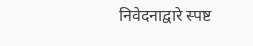निवेदनाद्वारे स्पष्ट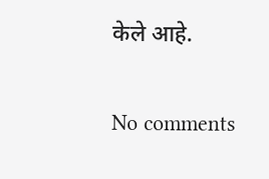केले आहे.

No comments